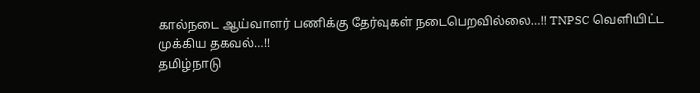கால்நடை ஆய்வாளர் பணிக்கு தேர்வுகள் நடைபெறவில்லை…!! TNPSC வெளியிட்ட முக்கிய தகவல்…!!
தமிழ்நாடு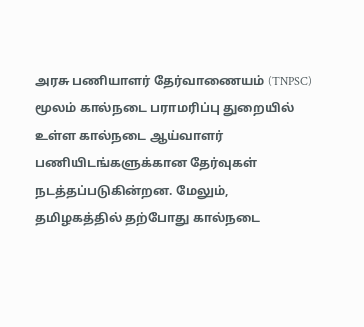அரசு பணியாளர் தேர்வாணையம் (TNPSC) மூலம் கால்நடை பராமரிப்பு துறையில் உள்ள கால்நடை ஆய்வாளர் பணியிடங்களுக்கான தேர்வுகள் நடத்தப்படுகின்றன. மேலும், தமிழகத்தில் தற்போது கால்நடை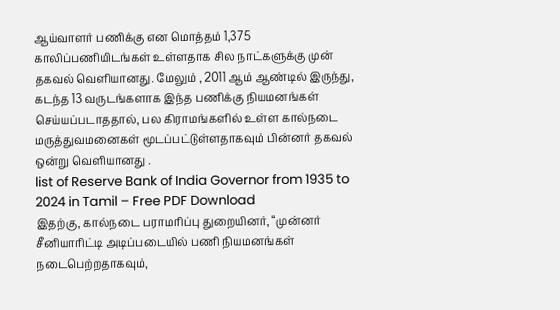ஆய்வாளர் பணிக்கு என மொத்தம் 1,375 காலிப்பணியிடங்கள் உள்ளதாக சில நாட்களுக்கு முன் தகவல் வெளியானது. மேலும் , 2011 ஆம் ஆண்டில் இருந்து, கடந்த 13 வருடங்களாக இந்த பணிக்கு நியமனங்கள் செய்யப்படாததால், பல கிராமங்களில் உள்ள கால்நடை மருத்துவமனைகள் மூடப்பட்டுள்ளதாகவும் பின்னர் தகவல் ஒன்று வெளியானது .
list of Reserve Bank of India Governor from 1935 to 2024 in Tamil – Free PDF Download
இதற்கு, கால்நடை பராமரிப்பு துறையினர், “முன்னர் சீனியாரிட்டி அடிப்படையில் பணி நியமனங்கள் நடைபெற்றதாகவும்,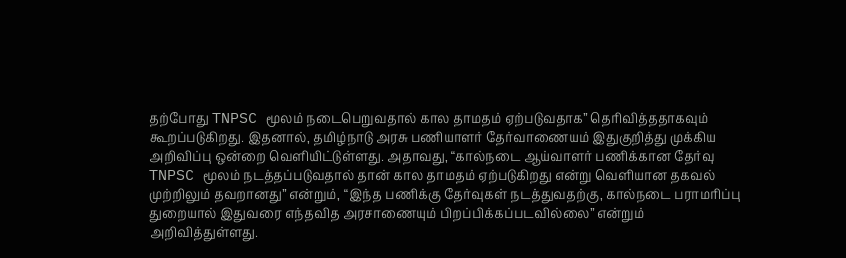தற்போது TNPSC மூலம் நடைபெறுவதால் கால தாமதம் ஏற்படுவதாக” தெரிவித்ததாகவும் கூறப்படுகிறது. இதனால், தமிழ்நாடு அரசு பணியாளர் தேர்வாணையம் இதுகுறித்து முக்கிய அறிவிப்பு ஒன்றை வெளியிட்டுள்ளது. அதாவது, “கால்நடை ஆய்வாளர் பணிக்கான தேர்வு TNPSC மூலம் நடத்தப்படுவதால் தான் கால தாமதம் ஏற்படுகிறது என்று வெளியான தகவல் முற்றிலும் தவறானது” என்றும், “இந்த பணிக்கு தேர்வுகள் நடத்துவதற்கு, கால்நடை பராமரிப்பு துறையால் இதுவரை எந்தவித அரசாணையும் பிறப்பிக்கப்படவில்லை” என்றும் அறிவித்துள்ளது.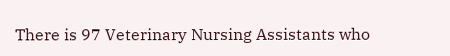There is 97 Veterinary Nursing Assistants who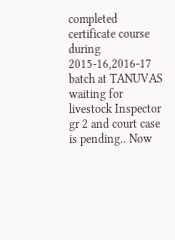completed certificate course during 2015-16,2016-17 batch at TANUVAS waiting for livestock Inspector gr 2 and court case is pending.. Now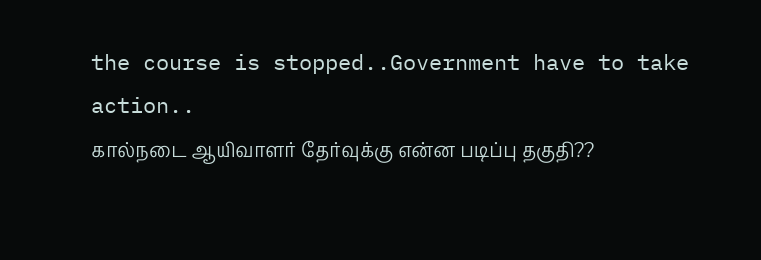the course is stopped..Government have to take action..
கால்நடை ஆயிவாளர் தேர்வுக்கு என்ன படிப்பு தகுதி??